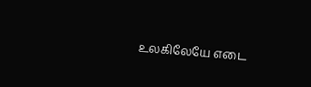உலகிலேயே எடை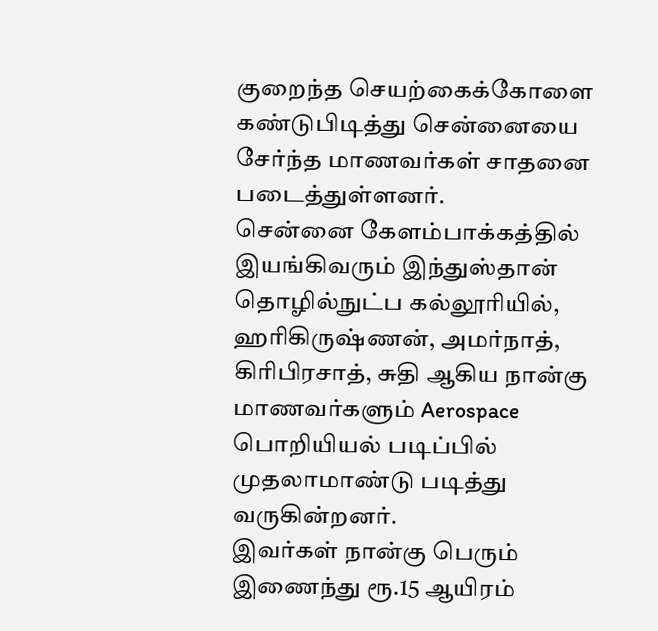குறைந்த செயற்கைக்கோளை கண்டுபிடித்து சென்னையை சேர்ந்த மாணவர்கள் சாதனை படைத்துள்ளனர்.
சென்னை கேளம்பாக்கத்தில் இயங்கிவரும் இந்துஸ்தான் தொழில்நுட்ப கல்லூரியில், ஹரிகிருஷ்ணன், அமர்நாத், கிரிபிரசாத், சுதி ஆகிய நான்கு மாணவர்களும் Aerospace பொறியியல் படிப்பில் முதலாமாண்டு படித்து வருகின்றனர்.
இவர்கள் நான்கு பெரும் இணைந்து ரூ.15 ஆயிரம்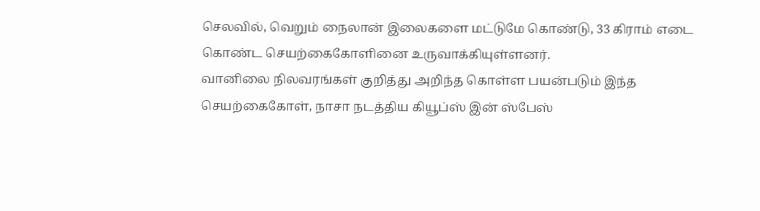செலவில், வெறும் நைலான் இலைகளை மட்டுமே கொண்டு, 33 கிராம் எடை கொண்ட செயற்கைகோளினை உருவாக்கியுள்ளனர்.
வானிலை நிலவரங்கள் குறித்து அறிந்த கொள்ள பயன்படும் இந்த செயற்கைகோள், நாசா நடத்திய கியூப்ஸ் இன் ஸ்பேஸ்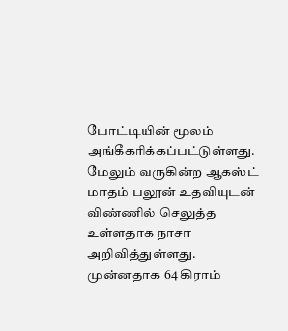போட்டியின் மூலம் அங்கீகரிக்கப்பட்டுள்ளது. மேலும் வருகின்ற ஆகஸ்ட் மாதம் பலூன் உதவியுடன் விண்ணில் செலுத்த உள்ளதாக நாசா அறிவித்துள்ளது.
முன்னதாக 64 கிராம்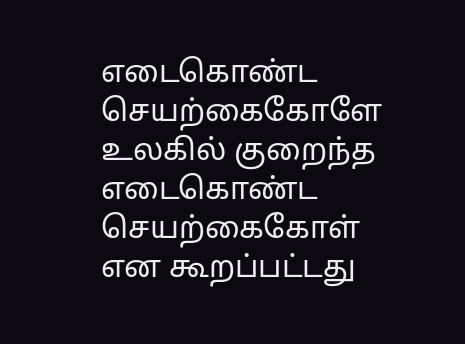எடைகொண்ட செயற்கைகோளே உலகில் குறைந்த எடைகொண்ட செயற்கைகோள் என கூறப்பட்டது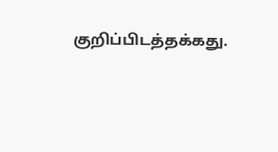குறிப்பிடத்தக்கது.